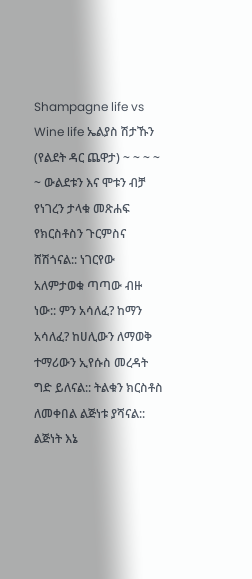Shampagne life vs Wine life ኤልያስ ሽታኹን (የልደት ዳር ጨዋታ) ~ ~ ~ ~ ~ ውልደቱን እና ሞቱን ብቻ የነገረን ታላቁ መጽሐፍ የክርስቶስን ጉርምስና ሸሽጎናል:: ነገርየው አለምታወቁ ጣጣው ብዙ ነው:: ምን አሳለፈ? ከማን አሳለፈ? ከሀሊውን ለማወቅ ተማሪውን ኢየሱስ መረዳት ግድ ይለናል:: ትልቁን ክርስቶስ ለመቀበል ልጅነቱ ያሻናል:: ልጅነት እኔ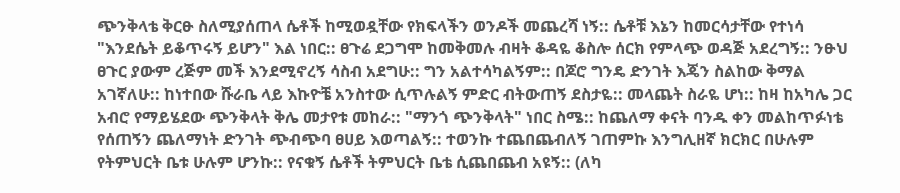ጭንቅላቴ ቅርፁ ስለሚያሰጠላ ሴቶች ከሚወዷቸው የክፍላችን ወንዶች መጨረሻ ነኝ:: ሴቶቹ እኔን ከመርሳታቸው የተነሳ "እንደሴት ይቆጥሩኝ ይሆን" እል ነበር:: ፀጉሬ ደጋግሞ ከመቅመሉ ብዛት ቆዳዬ ቆስሎ ሰርክ የምላጭ ወዳጅ አደረግኝ:: ንፁህ ፀጉር ያውም ረጅም መች እንደሚኖረኝ ሳስብ አደግሁ:: ግን አልተሳካልኝም:: በጆሮ ግንዴ ድንገት እጄን ስልከው ቅማል አገኛለሁ:: ከነተበው ሹራቤ ላይ እኩዮቼ አንስተው ሲጥሉልኝ ምድር ብትውጠኝ ደስታዬ:: መላጨት ስራዬ ሆነ:: ከዛ ከአካሌ ጋር አብሮ የማይሄደው ጭንቅላት ቅሌ መታየቱ መከራ:: "ማንጎ ጭንቅላት" ነበር ስሜ:: ከጨለማ ቀናት ባንዱ ቀን መልከጥፉነቴ የሰጠኝን ጨለማነት ድንገት ጭብጭባ ፀሀይ እወጣልኝ:: ተወንኩ ተጨበጨብለኝ ገጠምኩ እንግሊዘኛ ክርክር በሁሉም የትምህርት ቤቱ ሁሉም ሆንኩ:: የናቁኝ ሴቶች ትምህርት ቤቴ ሲጨበጨብ አዩኝ:: (ለካ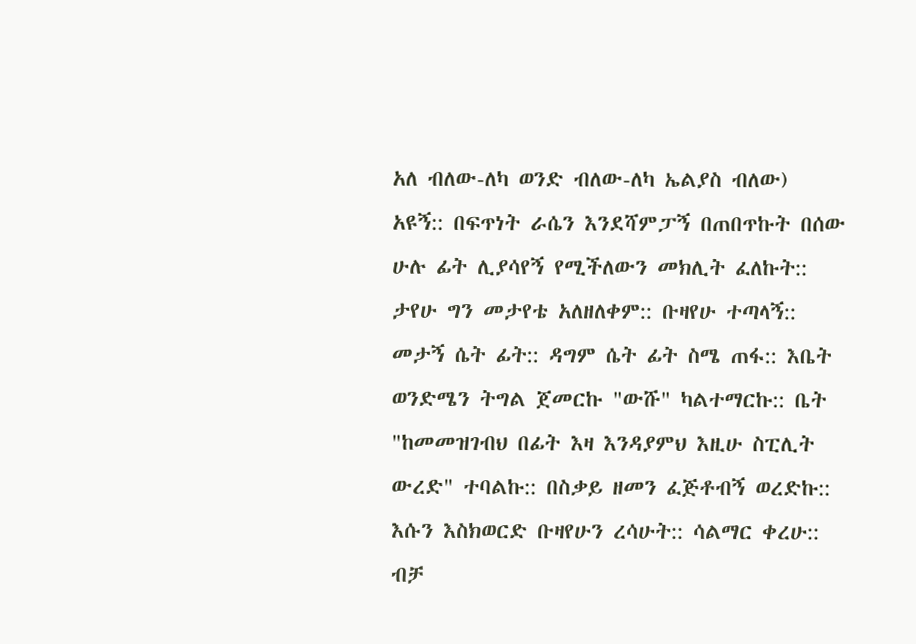አለ ብለው-ለካ ወንድ ብለው-ለካ ኤልያስ ብለው) አዩኝ:: በፍጥነት ራሴን እንደሻምፓኝ በጠበጥኩት በሰው ሁሉ ፊት ሊያሳየኝ የሚችለውን መክሊት ፈለኩት:: ታየሁ ግን መታየቴ አለዘለቀም:: ቡዛየሁ ተጣላኝ:: መታኝ ሴት ፊት:: ዳግም ሴት ፊት ስሜ ጠፋ:: እቤት ወንድሜን ትግል ጀመርኩ "ውሹ" ካልተማርኩ:: ቤት "ከመመዝገብህ በፊት እዛ እንዳያምህ እዚሁ ስፒሊት ውረድ" ተባልኩ:: በስቃይ ዘመን ፈጅቶብኝ ወረድኩ:: እሱን እስክወርድ ቡዛየሁን ረሳሁት:: ሳልማር ቀረሁ:: ብቻ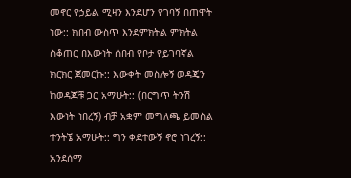መኖር የኃይል ሚዛን እንደሆን የገባኝ በጠዋት ነው:: ክበብ ውስጥ እንደምክትል ምክትል ስቆጠር በእውነት ሰበብ የቦታ የይገባኛል ክርክር ጀመርኩ:: እውቀት መስሎኝ ወዳጄን ከወዳጆቹ ጋር አማሁት:: (በርግጥ ትንሽ እውነት ነበረኝ) ብቻ አቋም መግለጫ ይመስል ተንትኜ አማሁት:: ግን ቀደተውኝ ኖሮ ነገረኝ:: አንደሰማ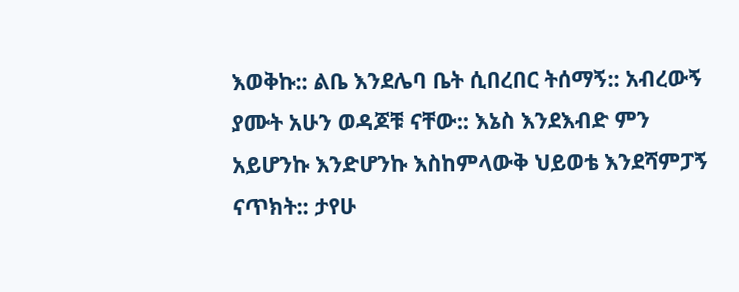እወቅኩ:: ልቤ እንደሌባ ቤት ሲበረበር ትሰማኝ:: አብረውኝ ያሙት አሁን ወዳጆቹ ናቸው:: እኔስ እንደእብድ ምን አይሆንኩ እንድሆንኩ እስከምላውቅ ህይወቴ እንደሻምፓኝ ናጥክት:: ታየሁ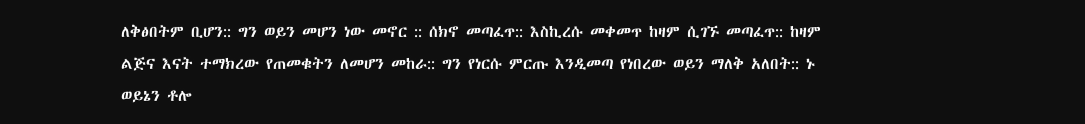ለቅፅበትም ቢሆን:: ግን ወይን መሆን ነው መኖር :: ሰክኖ መጣፈጥ:: እስኪረሱ መቀመጥ ከዛም ሲገኙ መጣፈጥ:: ከዛም ልጅና እናት ተማክረው የጠመቁትን ለመሆን መከራ:: ግን የነርሱ ምርጡ እንዲመጣ የነበረው ወይን ማለቅ አለበት:: ኑ ወይኔን ቶሎ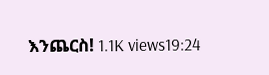እንጨርስ! 1.1K views19:24